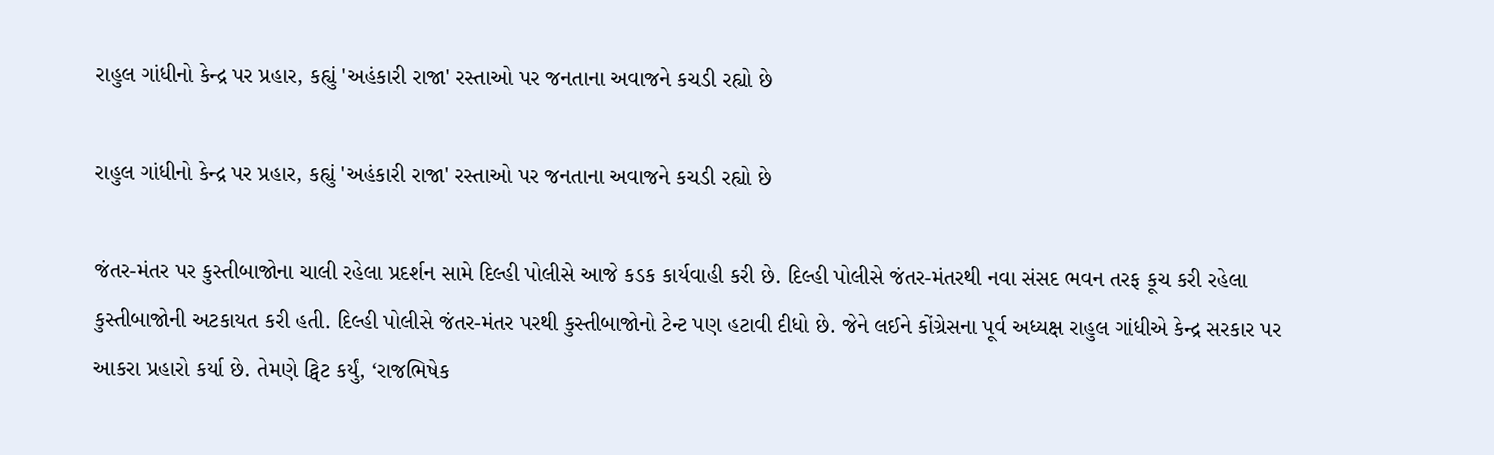રાહુલ ગાંધીનો કેન્દ્ર પર પ્રહાર, કહ્યું 'અહંકારી રાજા' રસ્તાઓ પર જનતાના અવાજને કચડી રહ્યો છે

રાહુલ ગાંધીનો કેન્દ્ર પર પ્રહાર, કહ્યું 'અહંકારી રાજા' રસ્તાઓ પર જનતાના અવાજને કચડી રહ્યો છે

જંતર-મંતર પર કુસ્તીબાજોના ચાલી રહેલા પ્રદર્શન સામે દિલ્હી પોલીસે આજે કડક કાર્યવાહી કરી છે. દિલ્હી પોલીસે જંતર-મંતરથી નવા સંસદ ભવન તરફ કૂચ કરી રહેલા કુસ્તીબાજોની અટકાયત કરી હતી. દિલ્હી પોલીસે જંતર-મંતર પરથી કુસ્તીબાજોનો ટેન્ટ પણ હટાવી દીધો છે. જેને લઈને કોંગ્રેસના પૂર્વ અધ્યક્ષ રાહુલ ગાંધીએ કેન્દ્ર સરકાર પર આકરા પ્રહારો કર્યા છે. તેમણે ટ્વિટ કર્યું, ‘રાજભિષેક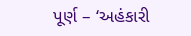પૂર્ણ – ‘અહંકારી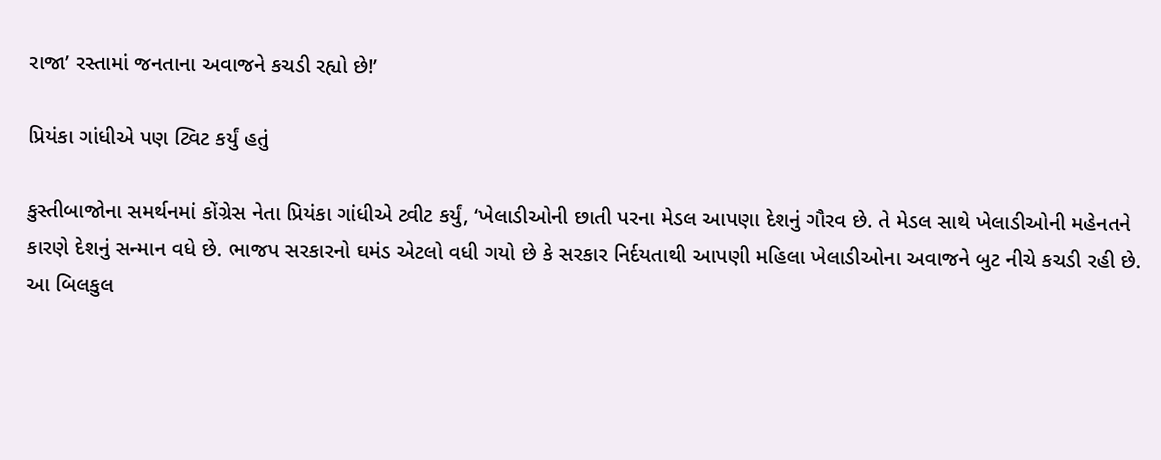રાજા’ રસ્તામાં જનતાના અવાજને કચડી રહ્યો છે!’

પ્રિયંકા ગાંધીએ પણ ટ્વિટ કર્યું હતું

કુસ્તીબાજોના સમર્થનમાં કોંગ્રેસ નેતા પ્રિયંકા ગાંધીએ ટ્વીટ કર્યું, ‘ખેલાડીઓની છાતી પરના મેડલ આપણા દેશનું ગૌરવ છે. તે મેડલ સાથે ખેલાડીઓની મહેનતને કારણે દેશનું સન્માન વધે છે. ભાજપ સરકારનો ઘમંડ એટલો વધી ગયો છે કે સરકાર નિર્દયતાથી આપણી મહિલા ખેલાડીઓના અવાજને બુટ નીચે કચડી રહી છે. આ બિલકુલ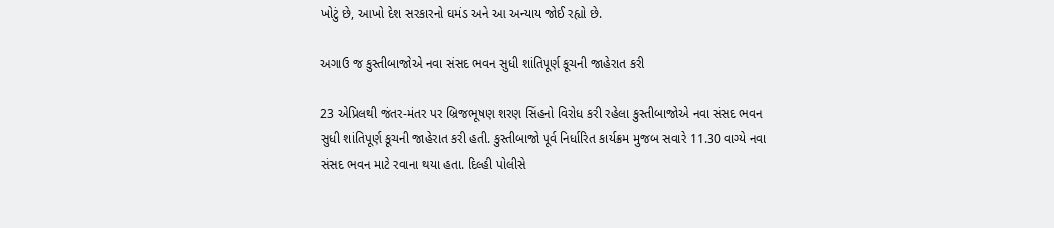ખોટું છે, આખો દેશ સરકારનો ઘમંડ અને આ અન્યાય જોઈ રહ્યો છે.

અગાઉ જ કુસ્તીબાજોએ નવા સંસદ ભવન સુધી શાંતિપૂર્ણ કૂચની જાહેરાત કરી

23 એપ્રિલથી જંતર-મંતર પર બ્રિજભૂષણ શરણ સિંહનો વિરોધ કરી રહેલા કુસ્તીબાજોએ નવા સંસદ ભવન સુધી શાંતિપૂર્ણ કૂચની જાહેરાત કરી હતી. કુસ્તીબાજો પૂર્વ નિર્ધારિત કાર્યક્રમ મુજબ સવારે 11.30 વાગ્યે નવા સંસદ ભવન માટે રવાના થયા હતા. દિલ્હી પોલીસે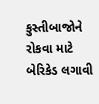કુસ્તીબાજોને રોકવા માટે બેરિકેડ લગાવી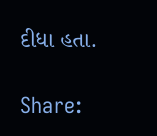દીધા હતા.

Share: